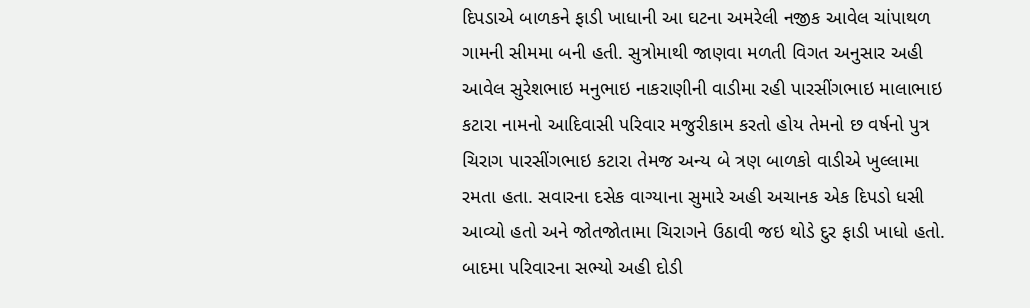દિપડાએ બાળકને ફાડી ખાધાની આ ઘટના અમરેલી નજીક આવેલ ચાંપાથળ ગામની સીમમા બની હતી. સુત્રોમાથી જાણવા મળતી વિગત અનુસાર અહી આવેલ સુરેશભાઇ મનુભાઇ નાકરાણીની વાડીમા રહી પારસીંગભાઇ માલાભાઇ કટારા નામનો આદિવાસી પરિવાર મજુરીકામ કરતો હોય તેમનો છ વર્ષનો પુત્ર ચિરાગ પારસીંગભાઇ કટારા તેમજ અન્ય બે ત્રણ બાળકો વાડીએ ખુલ્લામા રમતા હતા. સવારના દસેક વાગ્યાના સુમારે અહી અચાનક એક દિપડો ધસી આવ્યો હતો અને જોતજોતામા ચિરાગને ઉઠાવી જઇ થોડે દુર ફાડી ખાધો હતો. બાદમા પરિવારના સભ્યો અહી દોડી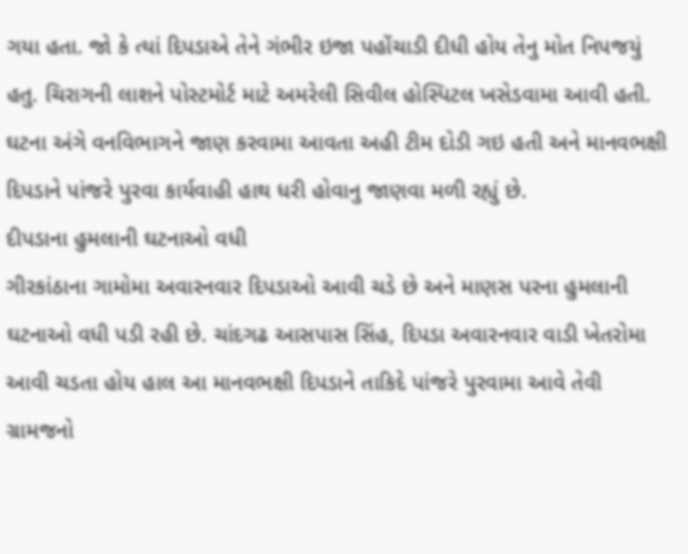ગયા હતા. જો કે ત્યાં દિપડાએ તેને ગંભીર ઇજા પહોંચાડી દીધી હોય તેનુ મોત નિપજયું હતુ. ચિરાગની લાશને પોસ્ટમોર્ટ માટે અમરેલી સિવીલ હોસ્પિટલ ખસેડવામા આવી હતી. ઘટના અંગે વનવિભાગને જાણ કરવામા આવતા અહી ટીમ દોડી ગઇ હતી અને માનવભક્ષી દિપડાને પાંજરે પુરવા કાર્યવાહી હાથ ધરી હોવાનુ જાણવા મળી રહ્યું છે.
દીપડાના હુમલાની ઘટનાઓ વધી
ગીરકાંઠાના ગામોમા અવારનવાર દિપડાઓ આવી ચડે છે અને માણસ પરના હુમલાની ઘટનાઓ વધી પડી રહી છે. ચાંદગઢ આસપાસ સિંહ, દિપડા અવારનવાર વાડી ખેતરોમા આવી ચડતા હોય હાલ આ માનવભક્ષી દિપડાને તાકિદે પાંજરે પુરવામા આવે તેવી ગ્રામજનો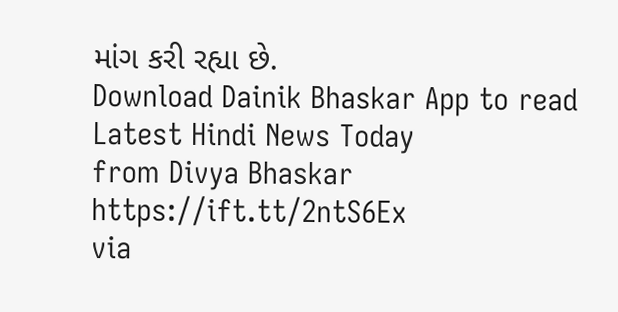માંગ કરી રહ્યા છે.
Download Dainik Bhaskar App to read Latest Hindi News Today
from Divya Bhaskar https://ift.tt/2ntS6Ex
via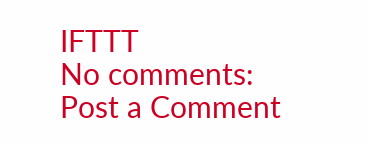IFTTT
No comments:
Post a Comment